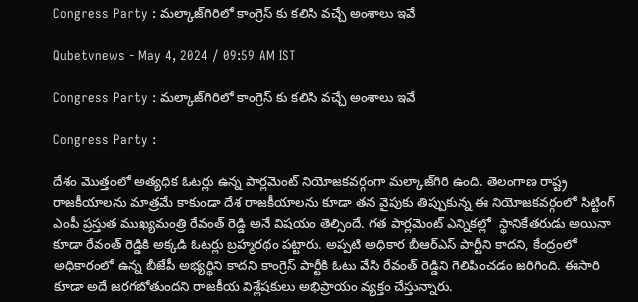Congress Party : మల్కాజ్‌గిరిలో కాంగ్రెస్ కు కలిసి వచ్చే అంశాలు ఇవే

Qubetvnews - May 4, 2024 / 09:59 AM IST

Congress Party : మల్కాజ్‌గిరిలో కాంగ్రెస్ కు కలిసి వచ్చే అంశాలు ఇవే

Congress Party :

దేశం మొత్తంలో అత్యధిక ఓటర్లు ఉన్న పార్లమెంట్ నియోజకవర్గంగా మల్కాజ్‌గిరి ఉంది. తెలంగాణ రాష్ట్ర రాజకీయాలను మాత్రమే కాకుండా దేశ రాజకీయాలను కూడా తన వైపుకు తిప్పుకున్న ఈ నియోజకవర్గంలో సిట్టింగ్ ఎంపీ ప్రస్తుత ముఖ్యమంత్రి రేవంత్ రెడ్డి అనే విషయం తెల్సిందే. గత పార్లమెంట్‌ ఎన్నికల్లో  స్థానికేతరుడు అయినా కూడా రేవంత్‌ రెడ్డికి అక్కడి ఓటర్లు బ్రహ్మరథం పట్టారు. అప్పటి అధికార బీఆర్‌ఎస్ పార్టీని కాదని, కేంద్రంలో అధికారంలో ఉన్న బీజేపీ అభ్యర్థిని కాదని కాంగ్రెస్ పార్టీకి ఓటు వేసి రేవంత్ రెడ్డిని గెలిపించడం జరిగింది. ఈసారి కూడా అదే జరగబోతుందని రాజకీయ విశ్లేషకులు అభిప్రాయం వ్యక్తం చేస్తున్నారు.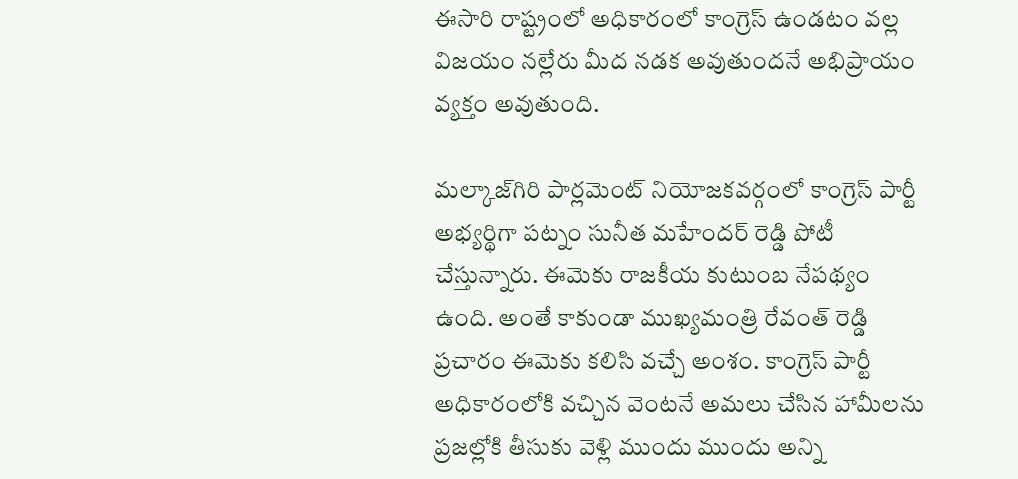ఈసారి రాష్ట్రంలో అధికారంలో కాంగ్రెస్ ఉండటం వల్ల విజయం నల్లేరు మీద నడక అవుతుందనే అభిప్రాయం వ్యక్తం అవుతుంది.

మల్కాజ్‌గిరి పార్లమెంట్‌ నియోజకవర్గంలో కాంగ్రెస్ పార్టీ అభ్యర్థిగా పట్నం సునీత మహేందర్ రెడ్డి పోటీ చేస్తున్నారు. ఈమెకు రాజకీయ కుటుంబ నేపథ్యం ఉంది. అంతే కాకుండా ముఖ్యమంత్రి రేవంత్‌ రెడ్డి ప్రచారం ఈమెకు కలిసి వచ్చే అంశం. కాంగ్రెస్ పార్టీ అధికారంలోకి వచ్చిన వెంటనే అమలు చేసిన హామీలను ప్రజల్లోకి తీసుకు వెళ్లి ముందు ముందు అన్ని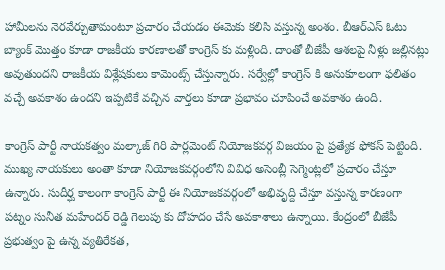హామీలను నెరవేర్చుతామంటూ ప్రచారం చేయడం ఈమెకు కలిసి వస్తున్న అంశం. బీఆర్‌ఎస్ ఓటు బ్యాంక్ మొత్తం కూడా రాజకీయ కారణాలతో కాంగ్రెస్ కు మళ్లింది. దాంతో బీజేపీ ఆశలపై నీళ్లు జల్లినట్లు అవుతుందని రాజకీయ విశ్లేషకులు కామెంట్స్ చేస్తున్నారు. సర్వేల్లో కాంగ్రెస్ కి అనుకూలంగా ఫలితం వచ్చే అవకాశం ఉందని ఇప్పటికే వచ్చిన వార్తలు కూడా ప్రభావం చూపించే అవకాశం ఉంది.

కాంగ్రెస్ పార్టీ నాయకత్వం మల్కాజ్ గిరి పార్లమెంట్‌ నియోజకవర్గ విజయం పై ప్రత్యేక ఫోకస్ పెట్టింది. ముఖ్య నాయకులు అంతా కూడా నియోజకవర్గంలోని వివిధ అసెంబ్లీ సెగ్మెంట్లలో ప్రచారం చేస్తూ ఉన్నారు. సుదీర్ఘ కాలంగా కాంగ్రెస్ పార్టీ ఈ నియోజకవర్గంలో అభివృద్ది చేస్తూ వస్తున్న కారణంగా పట్నం సునీత మహేందర్‌ రెడ్డి గెలుపు కు దోహదం చేసే అవకాశాలు ఉన్నాయి. కేంద్రంలో బీజేపీ ప్రభుత్వం పై ఉన్న వ్యతిరేకత,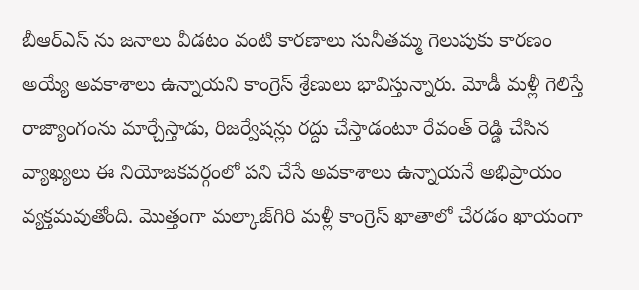బీఆర్‌ఎస్ ను జనాలు వీడటం వంటి కారణాలు సునీతమ్మ గెలుపుకు కారణం అయ్యే అవకాశాలు ఉన్నాయని కాంగ్రెస్ శ్రేణులు భావిస్తున్నారు. మోడీ మళ్లీ గెలిస్తే రాజ్యాంగంను మార్చేస్తాడు, రిజర్వేషన్లు రద్దు చేస్తాడంటూ రేవంత్ రెడ్డి చేసిన వ్యాఖ్యలు ఈ నియోజకవర్గంలో పని చేసే అవకాశాలు ఉన్నాయనే అభిప్రాయం వ్యక్తమవుతోంది. మొత్తంగా మల్కాజ్‌గిరి మళ్లీ కాంగ్రెస్‌ ఖాతాలో చేరడం ఖాయంగా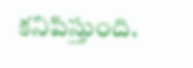కనిపిస్తుంది.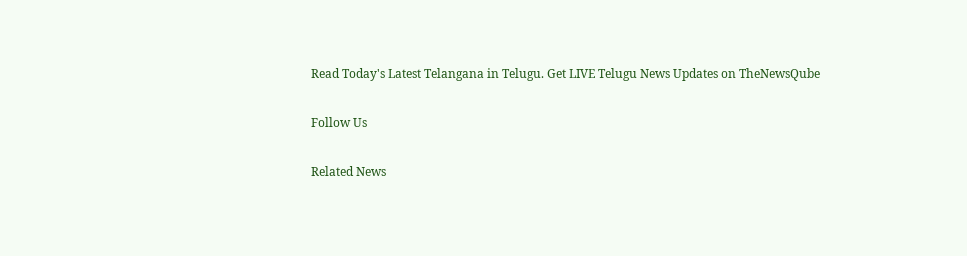Read Today's Latest Telangana in Telugu. Get LIVE Telugu News Updates on TheNewsQube

Follow Us

Related News